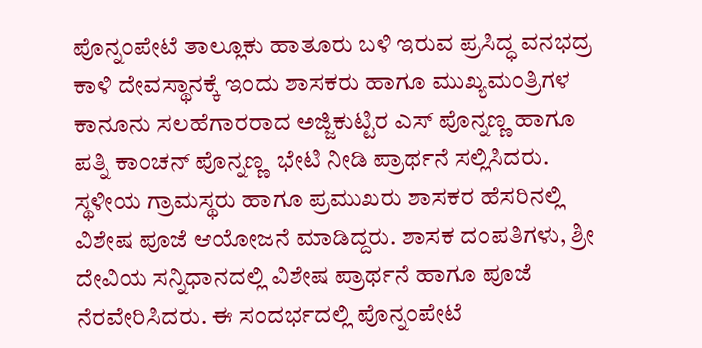ಪೊನ್ನಂಪೇಟೆ ತಾಲ್ಲೂಕು ಹಾತೂರು ಬಳಿ ಇರುವ ಪ್ರಸಿದ್ಧ ವನಭದ್ರ ಕಾಳಿ ದೇವಸ್ಥಾನಕ್ಕೆ ಇಂದು ಶಾಸಕರು ಹಾಗೂ ಮುಖ್ಯಮಂತ್ರಿಗಳ ಕಾನೂನು ಸಲಹೆಗಾರರಾದ ಅಜ್ಜಿಕುಟ್ಟಿರ ಎಸ್ ಪೊನ್ನಣ್ಣ ಹಾಗೂ  ಪತ್ನಿ ಕಾಂಚನ್ ಪೊನ್ನಣ್ಣ  ಭೇಟಿ ನೀಡಿ ಪ್ರಾರ್ಥನೆ ಸಲ್ಲಿಸಿದರು. ಸ್ಥಳೀಯ ಗ್ರಾಮಸ್ಥರು ಹಾಗೂ ಪ್ರಮುಖರು ಶಾಸಕರ ಹೆಸರಿನಲ್ಲಿ ವಿಶೇಷ ಪೂಜೆ ಆಯೋಜನೆ ಮಾಡಿದ್ದರು. ಶಾಸಕ ದಂಪತಿಗಳು, ಶ್ರೀ ದೇವಿಯ ಸನ್ನಿಧಾನದಲ್ಲಿ ವಿಶೇಷ ಪ್ರಾರ್ಥನೆ ಹಾಗೂ ಪೂಜೆ ನೆರವೇರಿಸಿದರು. ಈ ಸಂದರ್ಭದಲ್ಲಿ ಪೊನ್ನಂಪೇಟೆ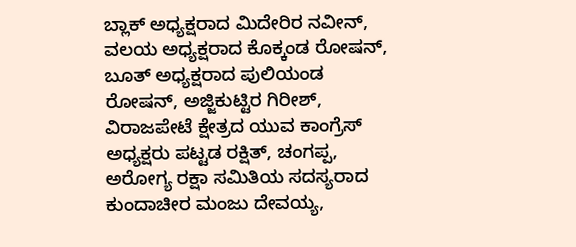ಬ್ಲಾಕ್ ಅಧ್ಯಕ್ಷರಾದ ಮಿದೇರಿರ ನವೀನ್, ವಲಯ ಅಧ್ಯಕ್ಷರಾದ ಕೊಕ್ಕಂಡ ರೋಷನ್, ಬೂತ್ ಅಧ್ಯಕ್ಷರಾದ ಪುಲಿಯಂಡ ರೋಷನ್, ಅಜ್ಜಿಕುಟ್ಟಿರ ಗಿರೀಶ್, ವಿರಾಜಪೇಟೆ ಕ್ಷೇತ್ರದ ಯುವ ಕಾಂಗ್ರೆಸ್ ಅಧ್ಯಕ್ಷರು ಪಟ್ಟಡ ರಕ್ಷಿತ್, ಚಂಗಪ್ಪ, ಅರೋಗ್ಯ ರಕ್ಷಾ ಸಮಿತಿಯ ಸದಸ್ಯರಾದ ಕುಂದಾಚೀರ ಮಂಜು ದೇವಯ್ಯ,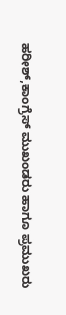ಹರೀಶ್,ಕಾಂಗ್ರೆಸ್ ಮುಖಂಡರು ಹಾಗೂ ಪ್ರಮುಖರು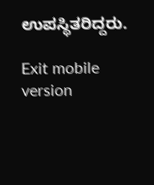ಉಪಸ್ಥಿತರಿದ್ದರು.

Exit mobile version